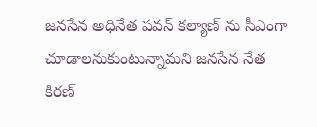జనసేన అధినేత పవన్ కల్యాణ్ ను సీఎంగా చూడాలనుకుంటున్నామని జనసేన నేత కిరణ్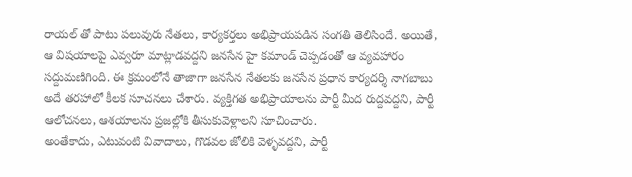రాయల్ తో పాటు పలువురు నేతలు, కార్యకర్తలు అభిప్రాయపడిన సంగతి తెలిసిందే. అయితే, ఆ విషయాలపై ఎవ్వరూ మాట్లాడవద్దని జనసేన హై కమాండ్ చెప్పడంతో ఆ వ్యవహారం సద్దుమణిగింది. ఈ క్రమంలోనే తాజాగా జనసేన నేతలకు జనసేన ప్రధాన కార్యదర్శి నాగబాబు అదే తరహాలో కీలక సూచనలు చేశారు. వ్యక్తిగత అభిప్రాయాలను పార్టీ మీద రుద్దవద్దని, పార్టీ ఆలోచనలు, ఆశయాలను ప్రజల్లోకి తీసుకువెళ్లాలని సూచించారు.
అంతేకాదు, ఎటువంటి వివాదాలు, గొడవల జోలికి వెళ్ళవద్దని, పార్టీ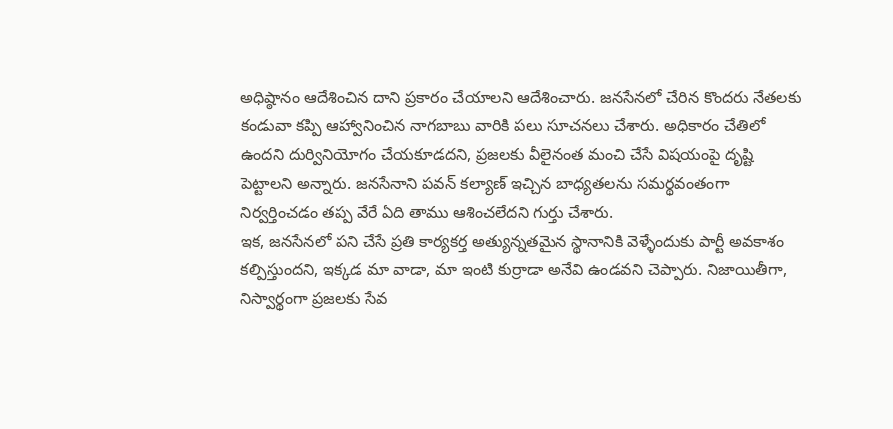అధిష్ఠానం ఆదేశించిన దాని ప్రకారం చేయాలని ఆదేశించారు. జనసేనలో చేరిన కొందరు నేతలకు కండువా కప్పి ఆహ్వానించిన నాగబాబు వారికి పలు సూచనలు చేశారు. అధికారం చేతిలో ఉందని దుర్వినియోగం చేయకూడదని, ప్రజలకు వీలైనంత మంచి చేసే విషయంపై దృష్టి పెట్టాలని అన్నారు. జనసేనాని పవన్ కల్యాణ్ ఇచ్చిన బాధ్యతలను సమర్థవంతంగా నిర్వర్తించడం తప్ప వేరే ఏది తాము ఆశించలేదని గుర్తు చేశారు.
ఇక, జనసేనలో పని చేసే ప్రతి కార్యకర్త అత్యున్నతమైన స్థానానికి వెళ్ళేందుకు పార్టీ అవకాశం కల్పిస్తుందని, ఇక్కడ మా వాడా, మా ఇంటి కుర్రాడా అనేవి ఉండవని చెప్పారు. నిజాయితీగా, నిస్వార్థంగా ప్రజలకు సేవ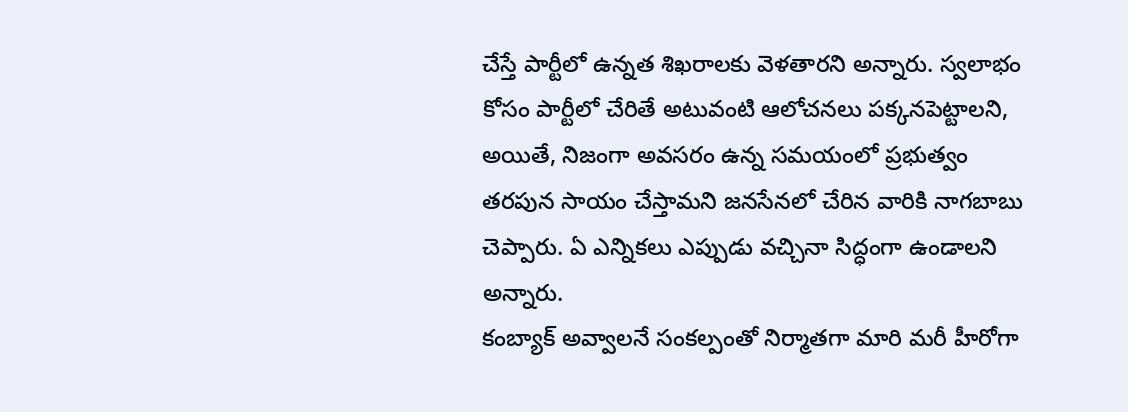చేస్తే పార్టీలో ఉన్నత శిఖరాలకు వెళతారని అన్నారు. స్వలాభం కోసం పార్టీలో చేరితే అటువంటి ఆలోచనలు పక్కనపెట్టాలని, అయితే, నిజంగా అవసరం ఉన్న సమయంలో ప్రభుత్వం తరపున సాయం చేస్తామని జనసేనలో చేరిన వారికి నాగబాబు చెప్పారు. ఏ ఎన్నికలు ఎప్పుడు వచ్చినా సిద్ధంగా ఉండాలని అన్నారు.
కంబ్యాక్ అవ్వాలనే సంకల్పంతో నిర్మాతగా మారి మరీ హీరోగా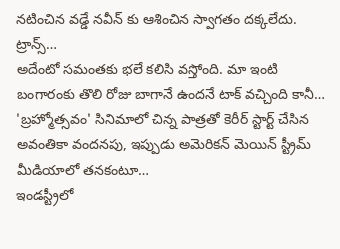నటించిన వడ్డే నవీన్ కు ఆశించిన స్వాగతం దక్కలేదు. ట్రాన్స్…
అదేంటో సమంతకు భలే కలిసి వస్తోంది. మా ఇంటి బంగారంకు తొలి రోజు బాగానే ఉందనే టాక్ వచ్చింది కానీ…
'బ్రహ్మోత్సవం' సినిమాలో చిన్న పాత్రతో కెరీర్ స్టార్ట్ చేసిన అవంతికా వందనపు, ఇప్పుడు అమెరికన్ మెయిన్ స్ట్రీమ్ మీడియాలో తనకంటూ…
ఇండస్ట్రీలో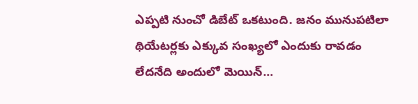ఎప్పటి నుంచో డిబేట్ ఒకటుంది. జనం మునుపటిలా థియేటర్లకు ఎక్కువ సంఖ్యలో ఎందుకు రావడం లేదనేది అందులో మెయిన్…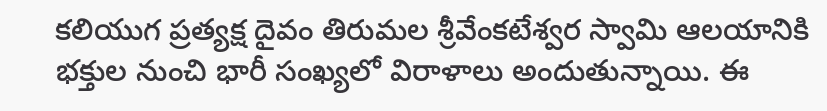కలియుగ ప్రత్యక్ష దైవం తిరుమల శ్రీవేంకటేశ్వర స్వామి ఆలయానికి భక్తుల నుంచి భారీ సంఖ్యలో విరాళాలు అందుతున్నాయి. ఈ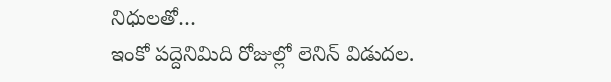నిధులతో…
ఇంకో పద్దెనిమిది రోజుల్లో లెనిన్ విడుదల.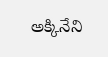అక్కినేని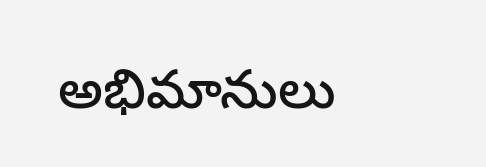అభిమానులు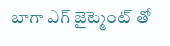బాగా ఎగ్ జైట్మెంట్ తో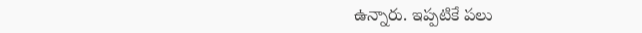ఉన్నారు. ఇప్పటికే పలు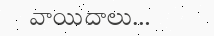వాయిదాలు…